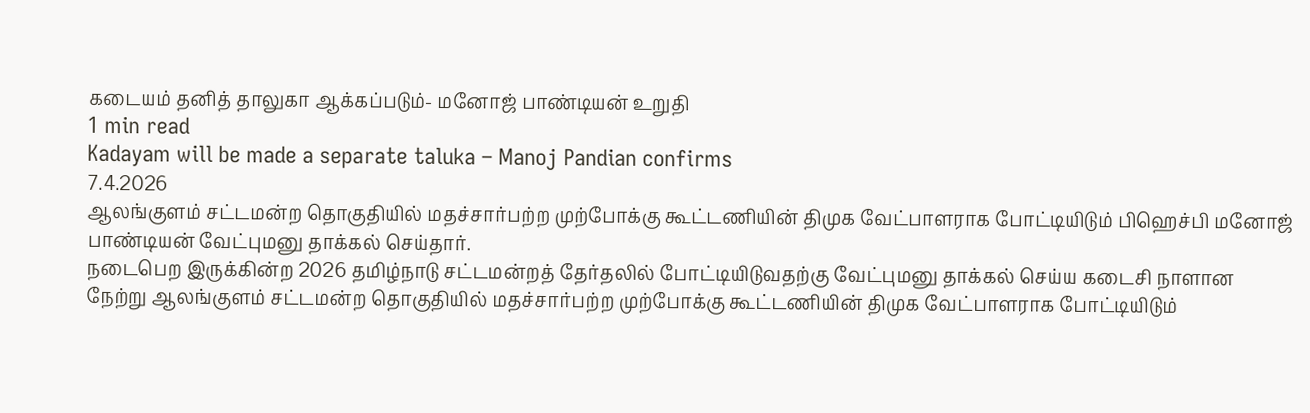கடையம் தனித் தாலுகா ஆக்கப்படும்- மனோஜ் பாண்டியன் உறுதி
1 min read
Kadayam will be made a separate taluka – Manoj Pandian confirms
7.4.2026
ஆலங்குளம் சட்டமன்ற தொகுதியில் மதச்சார்பற்ற முற்போக்கு கூட்டணியின் திமுக வேட்பாளராக போட்டியிடும் பிஹெச்பி மனோஜ் பாண்டியன் வேட்புமனு தாக்கல் செய்தார்.
நடைபெற இருக்கின்ற 2026 தமிழ்நாடு சட்டமன்றத் தேர்தலில் போட்டியிடுவதற்கு வேட்புமனு தாக்கல் செய்ய கடைசி நாளான நேற்று ஆலங்குளம் சட்டமன்ற தொகுதியில் மதச்சார்பற்ற முற்போக்கு கூட்டணியின் திமுக வேட்பாளராக போட்டியிடும்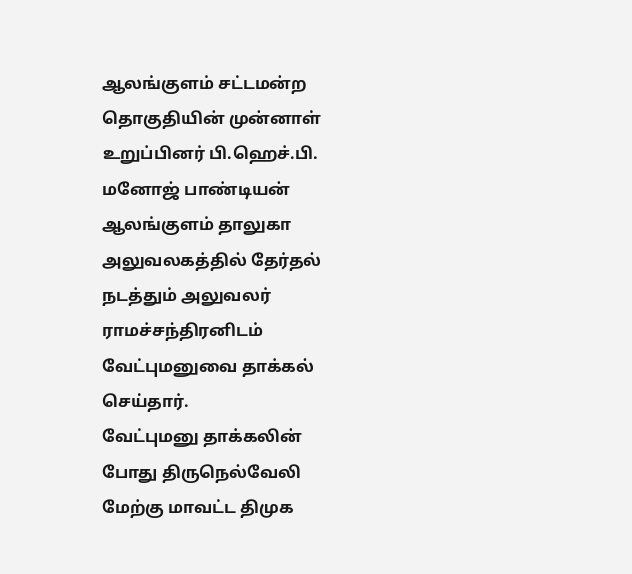ஆலங்குளம் சட்டமன்ற தொகுதியின் முன்னாள் உறுப்பினர் பி.ஹெச்.பி. மனோஜ் பாண்டியன் ஆலங்குளம் தாலுகா அலுவலகத்தில் தேர்தல் நடத்தும் அலுவலர் ராமச்சந்திரனிடம் வேட்புமனுவை தாக்கல் செய்தார்.
வேட்புமனு தாக்கலின் போது திருநெல்வேலி மேற்கு மாவட்ட திமுக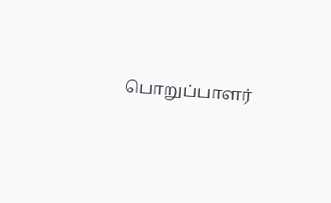பொறுப்பாளர்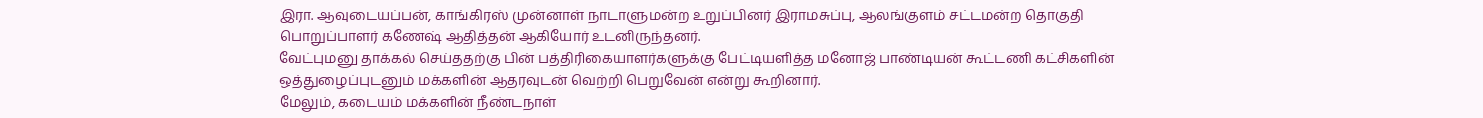இரா. ஆவுடையப்பன், காங்கிரஸ் முன்னாள் நாடாளுமன்ற உறுப்பினர் இராமசுப்பு, ஆலங்குளம் சட்டமன்ற தொகுதி பொறுப்பாளர் கணேஷ் ஆதித்தன் ஆகியோர் உடனிருந்தனர்.
வேட்புமனு தாக்கல் செய்ததற்கு பின் பத்திரிகையாளர்களுக்கு பேட்டியளித்த மனோஜ் பாண்டியன் கூட்டணி கட்சிகளின் ஒத்துழைப்புடனும் மக்களின் ஆதரவுடன் வெற்றி பெறுவேன் என்று கூறினார்.
மேலும், கடையம் மக்களின் நீண்டநாள்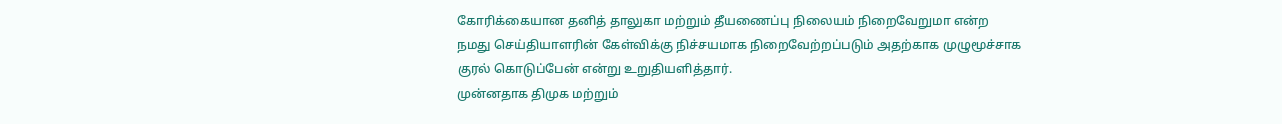கோரிக்கையான தனித் தாலுகா மற்றும் தீயணைப்பு நிலையம் நிறைவேறுமா என்ற நமது செய்தியாளரின் கேள்விக்கு நிச்சயமாக நிறைவேற்றப்படும் அதற்காக முழுமூச்சாக குரல் கொடுப்பேன் என்று உறுதியளித்தார்.
முன்னதாக திமுக மற்றும்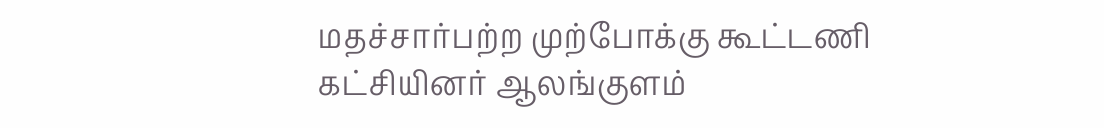மதச்சார்பற்ற முற்போக்கு கூட்டணி கட்சியினர் ஆலங்குளம்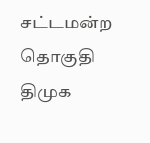சட்டமன்ற தொகுதி திமுக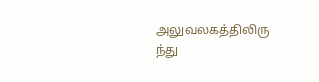அலுவலகத்திலிரு ந்து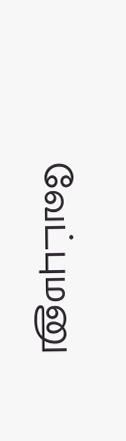வேட்புமனு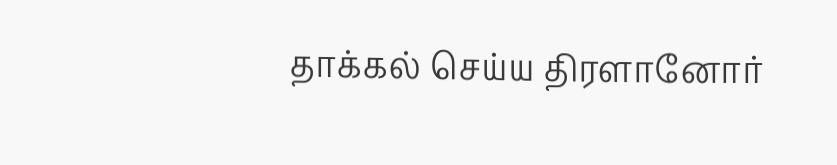தாக்கல் செய்ய திரளானோர்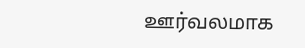ஊர்வலமாக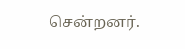சென்றனர்.